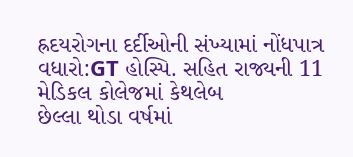હ્રદયરોગના દર્દીઓની સંખ્યામાં નોંધપાત્ર વધારો:GT હોસ્પિ. સહિત રાજ્યની 11 મેડિકલ કોલેજમાં કેથલેબ
છેલ્લા થોડા વર્ષમાં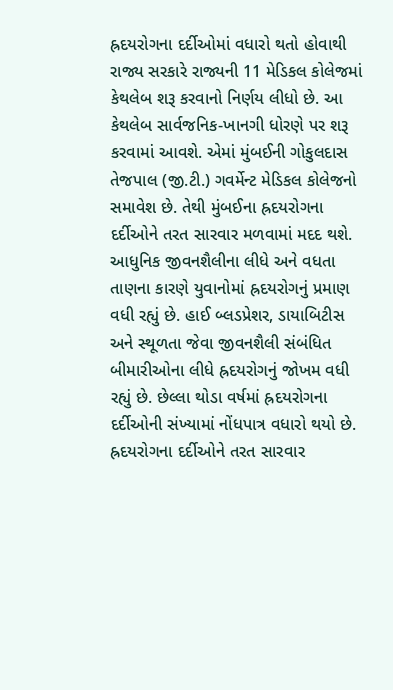હ્રદયરોગના દર્દીઓમાં વધારો થતો હોવાથી રાજ્ય સરકારે રાજ્યની 11 મેડિકલ કોલેજમાં કેથલેબ શરૂ કરવાનો નિર્ણય લીધો છે. આ કેથલેબ સાર્વજનિક-ખાનગી ધોરણે પર શરૂ કરવામાં આવશે. એમાં મુંબઈની ગોકુલદાસ તેજપાલ (જી.ટી.) ગવર્મેન્ટ મેડિકલ કોલેજનો સમાવેશ છે. તેથી મુંબઈના હ્રદયરોગના દર્દીઓને તરત સારવાર મળવામાં મદદ થશે. આધુનિક જીવનશૈલીના લીધે અને વધતા તાણના કારણે યુવાનોમાં હ્રદયરોગનું પ્રમાણ વધી રહ્યું છે. હાઈ બ્લડપ્રેશર, ડાયાબિટીસ અને સ્થૂળતા જેવા જીવનશૈલી સંબંધિત બીમારીઓના લીધે હ્રદયરોગનું જોખમ વધી રહ્યું છે. છેલ્લા થોડા વર્ષમાં હ્રદયરોગના દર્દીઓની સંખ્યામાં નોંધપાત્ર વધારો થયો છે. હ્રદયરોગના દર્દીઓને તરત સારવાર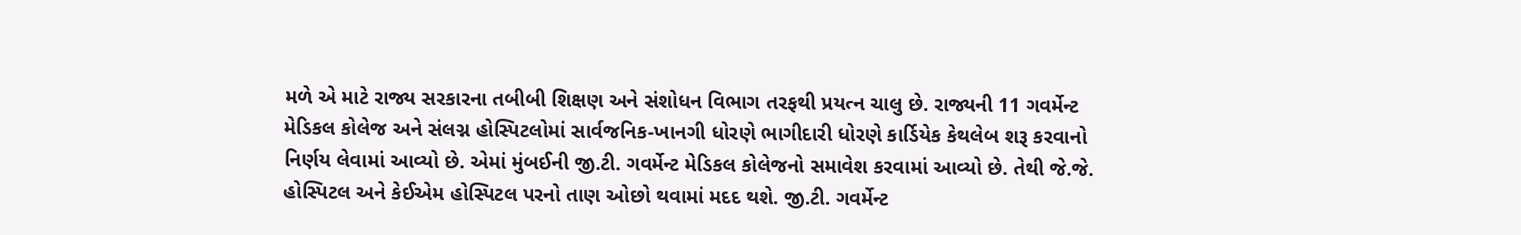મળે એ માટે રાજ્ય સરકારના તબીબી શિક્ષણ અને સંશોધન વિભાગ તરફથી પ્રયત્ન ચાલુ છે. રાજ્યની 11 ગવર્મેન્ટ મેડિકલ કોલેજ અને સંલગ્ન હોસ્પિટલોમાં સાર્વજનિક-ખાનગી ધોરણે ભાગીદારી ધોરણે કાર્ડિયેક કેથલેબ શરૂ કરવાનો નિર્ણય લેવામાં આવ્યો છે. એમાં મુંબઈની જી.ટી. ગવર્મેન્ટ મેડિકલ કોલેજનો સમાવેશ કરવામાં આવ્યો છે. તેથી જે.જે. હોસ્પિટલ અને કેઈએમ હોસ્પિટલ પરનો તાણ ઓછો થવામાં મદદ થશે. જી.ટી. ગવર્મેન્ટ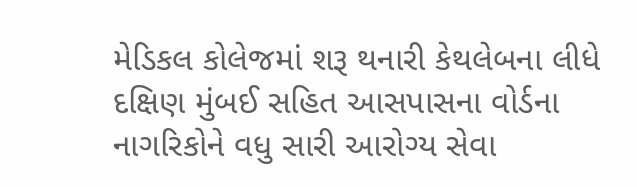મેડિકલ કોલેજમાં શરૂ થનારી કેથલેબના લીધે દક્ષિણ મુંબઈ સહિત આસપાસના વોર્ડના નાગરિકોને વધુ સારી આરોગ્ય સેવા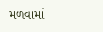મળવામાં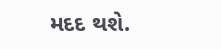મદદ થશે.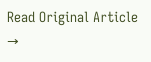Read Original Article →